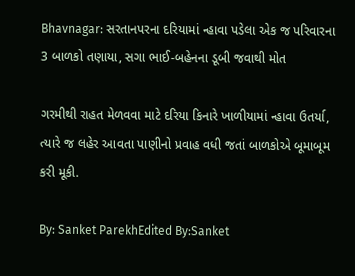Bhavnagar: સરતાનપરના દરિયામાં ન્હાવા પડેલા એક જ પરિવારના 3 બાળકો તણાયા, સગા ભાઈ-બહેનના ડૂબી જવાથી મોત

ગરમીથી રાહત મેળવવા માટે દરિયા કિનારે ખાળીયામાં ન્હાવા ઉતર્યા, ત્યારે જ લહેર આવતા પાણીનો પ્રવાહ વધી જતાં બાળકોએ બૂમાબૂમ કરી મૂકી.

By: Sanket ParekhEdited By:Sanket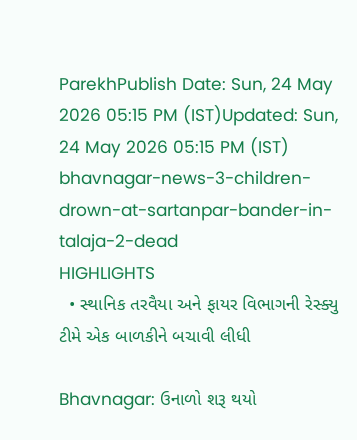ParekhPublish Date: Sun, 24 May 2026 05:15 PM (IST)Updated: Sun, 24 May 2026 05:15 PM (IST)
bhavnagar-news-3-children-drown-at-sartanpar-bander-in-talaja-2-dead
HIGHLIGHTS
  • સ્થાનિક તરવૈયા અને ફાયર વિભાગની રેસ્ક્યુ ટીમે એક બાળકીને બચાવી લીધી

Bhavnagar: ઉનાળો શરૂ થયો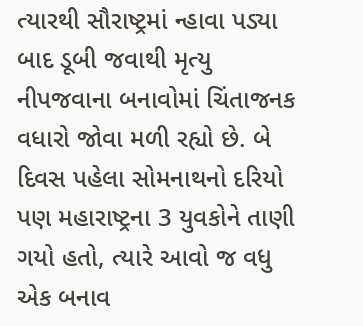ત્યારથી સૌરાષ્ટ્રમાં ન્હાવા પડ્યા બાદ ડૂબી જવાથી મૃત્યુ નીપજવાના બનાવોમાં ચિંતાજનક વધારો જોવા મળી રહ્યો છે. બે દિવસ પહેલા સોમનાથનો દરિયો પણ મહારાષ્ટ્રના 3 યુવકોને તાણી ગયો હતો, ત્યારે આવો જ વધુ એક બનાવ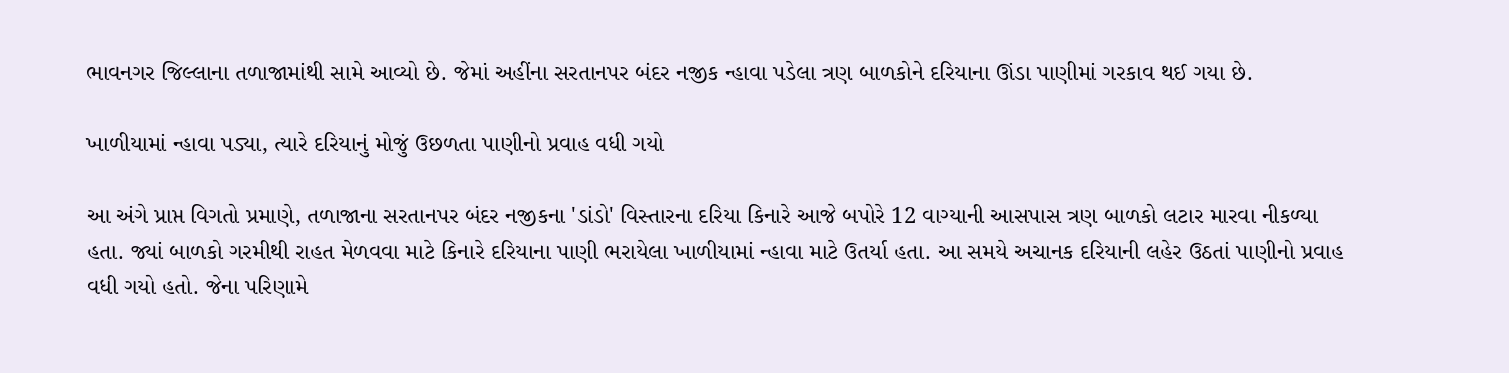ભાવનગર જિલ્લાના તળાજામાંથી સામે આવ્યો છે. જેમાં અહીંના સરતાનપર બંદર નજીક ન્હાવા પડેલા ત્રણ બાળકોને દરિયાના ઊંડા પાણીમાં ગરકાવ થઈ ગયા છે.

ખાળીયામાં ન્હાવા પડ્યા, ત્યારે દરિયાનું મોજું ઉછળતા પાણીનો પ્રવાહ વધી ગયો

આ અંગે પ્રાપ્ત વિગતો પ્રમાણે, તળાજાના સરતાનપર બંદર નજીકના 'ડાંડો' વિસ્તારના દરિયા કિનારે આજે બપોરે 12 વાગ્યાની આસપાસ ત્રણ બાળકો લટાર મારવા નીકળ્યા હતા. જ્યાં બાળકો ગરમીથી રાહત મેળવવા માટે કિનારે દરિયાના પાણી ભરાયેલા ખાળીયામાં ન્હાવા માટે ઉતર્યા હતા. આ સમયે અચાનક દરિયાની લહેર ઉઠતાં પાણીનો પ્રવાહ વધી ગયો હતો. જેના પરિણામે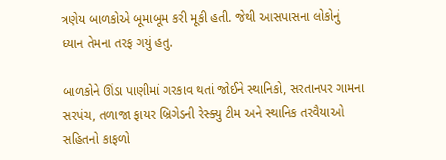ત્રણેય બાળકોએ બૂમાબૂમ કરી મૂકી હતી. જેથી આસપાસના લોકોનું ધ્યાન તેમના તરફ ગયું હતુ.

બાળકોને ઊંડા પાણીમાં ગરકાવ થતાં જોઈને સ્થાનિકો, સરતાનપર ગામના સરપંચ, તળાજા ફાયર બ્રિગેડની રેસ્ક્યુ ટીમ અને સ્થાનિક તરવૈયાઓ સહિતનો કાફળો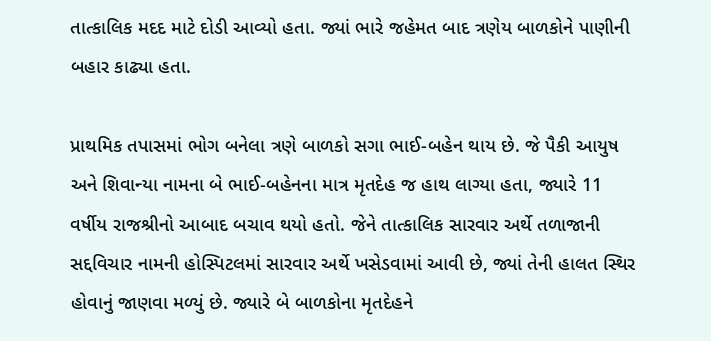તાત્કાલિક મદદ માટે દોડી આવ્યો હતા. જ્યાં ભારે જહેમત બાદ ત્રણેય બાળકોને પાણીની બહાર કાઢ્યા હતા.

પ્રાથમિક તપાસમાં ભોગ બનેલા ત્રણે બાળકો સગા ભાઈ-બહેન થાય છે. જે પૈકી આયુષ અને શિવાન્યા નામના બે ભાઈ-બહેનના માત્ર મૃતદેહ જ હાથ લાગ્યા હતા, જ્યારે 11 વર્ષીય રાજશ્રીનો આબાદ બચાવ થયો હતો. જેને તાત્કાલિક સારવાર અર્થે તળાજાની સદ્દવિચાર નામની હોસ્પિટલમાં સારવાર અર્થે ખસેડવામાં આવી છે, જ્યાં તેની હાલત સ્થિર હોવાનું જાણવા મળ્યું છે. જ્યારે બે બાળકોના મૃતદેહને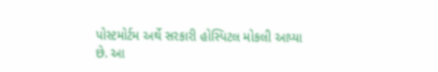પોસ્ટમોર્ટમ અર્થે સરકારી હોસ્પિટલ મોકલી આપ્યા છે. આ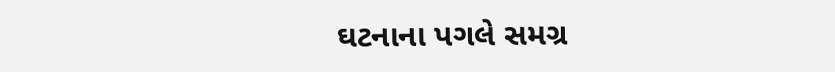ઘટનાના પગલે સમગ્ર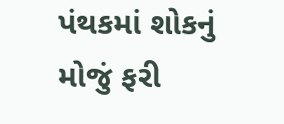પંથકમાં શોકનું મોજું ફરી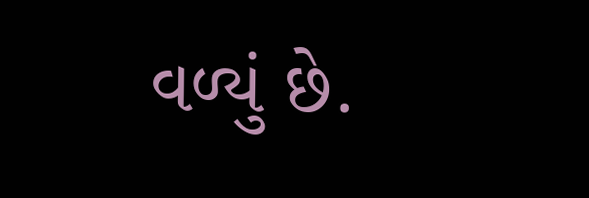વળ્યું છે.